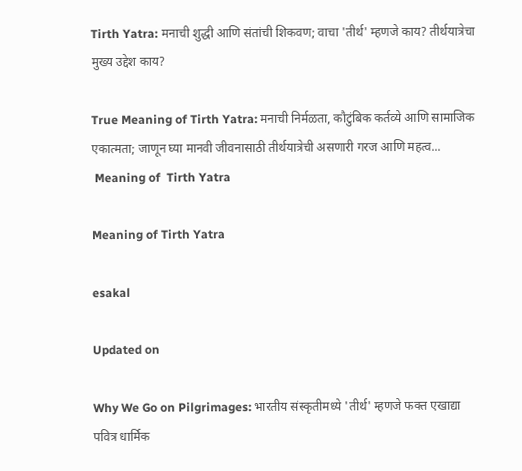Tirth Yatra: मनाची शुद्धी आणि संतांची शिकवण; वाचा 'तीर्थ' म्हणजे काय? तीर्थयात्रेचा मुख्य उद्देश काय?

True Meaning of Tirth Yatra: मनाची निर्मळता, कौटुंबिक कर्तव्ये आणि सामाजिक एकात्मता; जाणून घ्या मानवी जीवनासाठी तीर्थयात्रेची असणारी गरज आणि महत्व...
 Meaning of  Tirth Yatra

Meaning of Tirth Yatra

esakal

Updated on

Why We Go on Pilgrimages: भारतीय संस्कृतीमध्ये 'तीर्थ' म्हणजे फक्त एखाद्या पवित्र धार्मिक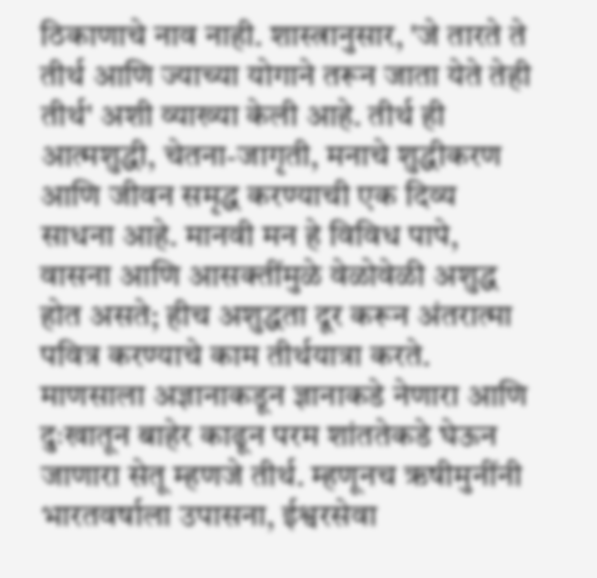ठिकाणाचे नाव नाही. शास्त्रानुसार, 'जे तारते ते तीर्थ आणि ज्याच्या योगाने तरून जाता येते तेही तीर्थ' अशी व्याख्या केली आहे. तीर्थ ही आत्मशुद्धी, चेतना-जागृती, मनाचे शुद्धीकरण आणि जीवन समृद्ध करण्याची एक दिव्य साधना आहे. मानवी मन हे विविध पापे, वासना आणि आसक्तींमुळे वेळोवेळी अशुद्ध होत असते; हीच अशुद्धता दूर करून अंतरात्मा पवित्र करण्याचे काम तीर्थयात्रा करते. माणसाला अज्ञानाकडून ज्ञानाकडे नेणारा आणि दुःखातून बाहेर काढून परम शांततेकडे घेऊन जाणारा सेतू म्हणजे तीर्थ. म्हणूनच ऋषीमुनींनी भारतवर्षाला उपासना, ईश्वरसेवा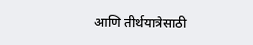आणि तीर्थयात्रेसाठी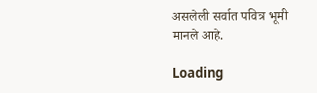असलेली सर्वात पवित्र भूमी मानले आहे.

Loading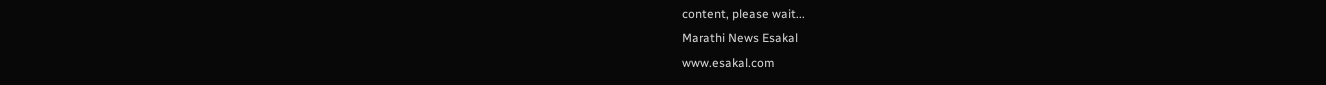content, please wait...
Marathi News Esakal
www.esakal.com